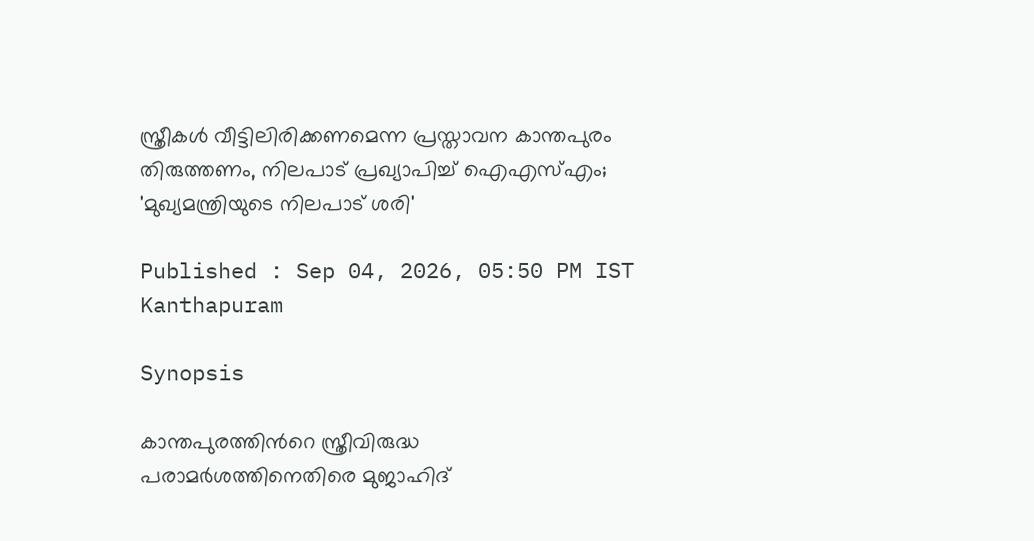സ്ത്രീകൾ വീട്ടിലിരിക്കണമെന്ന പ്രസ്താവന കാന്തപുരം തിരുത്തണം, നിലപാട് പ്രഖ്യാപിച്ച് ഐഎസ്എം; 'മുഖ്യമന്ത്രിയുടെ നിലപാട് ശരി'

Published : Sep 04, 2026, 05:50 PM IST
Kanthapuram

Synopsis

കാന്തപുരത്തിന്‍റെ സ്ത്രീവിരുദ്ധ പരാമർശത്തിനെതിരെ മുജാഹിദ്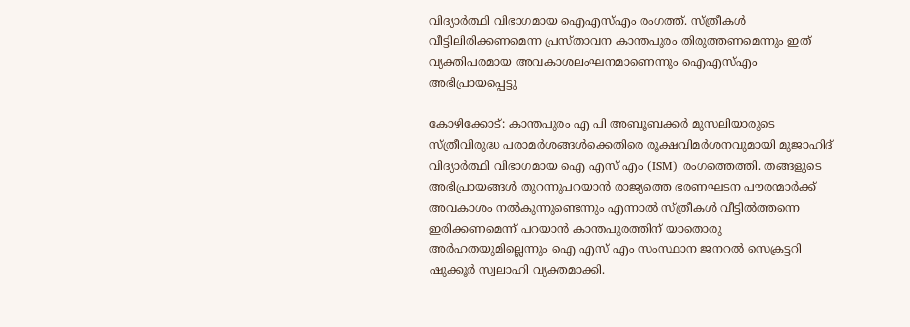വിദ്യാർത്ഥി വിഭാഗമായ ഐഎസ്എം രംഗത്ത്. സ്ത്രീകൾ വീട്ടിലിരിക്കണമെന്ന പ്രസ്താവന കാന്തപുരം തിരുത്തണമെന്നും ഇത് വ്യക്തിപരമായ അവകാശലംഘനമാണെന്നും ഐഎസ്എം അഭിപ്രായപ്പെട്ടു

കോഴിക്കോട്: കാന്തപുരം എ പി അബൂബക്കർ മുസലിയാരുടെ സ്ത്രീവിരുദ്ധ പരാമർശങ്ങൾക്കെതിരെ രൂക്ഷവിമർശനവുമായി മുജാഹിദ് വിദ്യാർത്ഥി വിഭാഗമായ ഐ എസ് എം (ISM) രംഗത്തെത്തി. തങ്ങളുടെ അഭിപ്രായങ്ങൾ തുറന്നുപറയാൻ രാജ്യത്തെ ഭരണഘടന പൗരന്മാർക്ക് അവകാശം നൽകുന്നുണ്ടെന്നും എന്നാൽ സ്ത്രീകൾ വീട്ടിൽത്തന്നെ ഇരിക്കണമെന്ന് പറയാൻ കാന്തപുരത്തിന് യാതൊരു അർഹതയുമില്ലെന്നും ഐ എസ് എം സംസ്ഥാന ജനറൽ സെക്രട്ടറി ഷുക്കൂർ സ്വലാഹി വ്യക്തമാക്കി.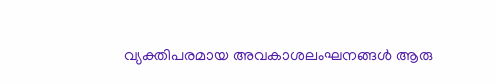വ്യക്തിപരമായ അവകാശലംഘനങ്ങൾ ആരു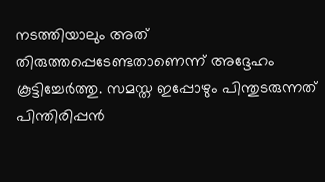നടത്തിയാലും അത് തിരുത്തപ്പെടേണ്ടതാണെന്ന് അദ്ദേഹം കൂട്ടിച്ചേർത്തു. സമസ്ത ഇപ്പോഴും പിന്തുടരുന്നത് പിന്തിരിപ്പൻ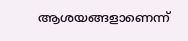ആശയങ്ങളാണെന്ന്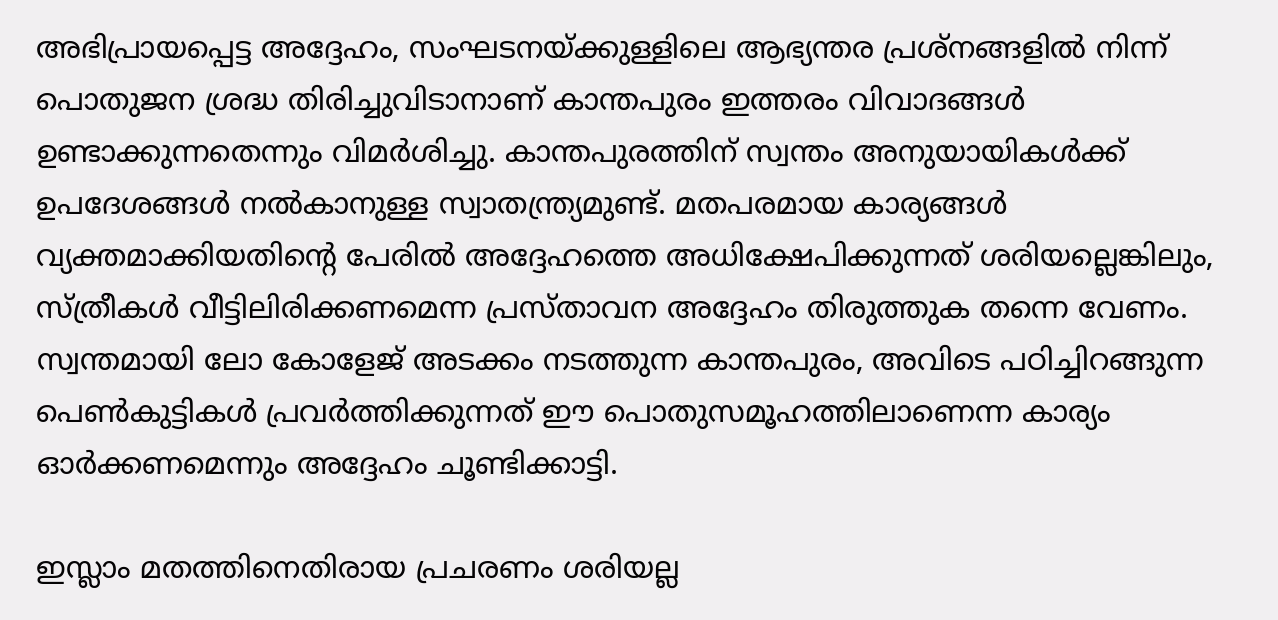അഭിപ്രായപ്പെട്ട അദ്ദേഹം, സംഘടനയ്ക്കുള്ളിലെ ആഭ്യന്തര പ്രശ്നങ്ങളിൽ നിന്ന് പൊതുജന ശ്രദ്ധ തിരിച്ചുവിടാനാണ് കാന്തപുരം ഇത്തരം വിവാദങ്ങൾ ഉണ്ടാക്കുന്നതെന്നും വിമർശിച്ചു. കാന്തപുരത്തിന് സ്വന്തം അനുയായികൾക്ക് ഉപദേശങ്ങൾ നൽകാനുള്ള സ്വാതന്ത്ര്യമുണ്ട്. മതപരമായ കാര്യങ്ങൾ വ്യക്തമാക്കിയതിന്റെ പേരിൽ അദ്ദേഹത്തെ അധിക്ഷേപിക്കുന്നത് ശരിയല്ലെങ്കിലും, സ്ത്രീകൾ വീട്ടിലിരിക്കണമെന്ന പ്രസ്താവന അദ്ദേഹം തിരുത്തുക തന്നെ വേണം. സ്വന്തമായി ലോ കോളേജ് അടക്കം നടത്തുന്ന കാന്തപുരം, അവിടെ പഠിച്ചിറങ്ങുന്ന പെൺകുട്ടികൾ പ്രവർത്തിക്കുന്നത് ഈ പൊതുസമൂഹത്തിലാണെന്ന കാര്യം ഓർക്കണമെന്നും അദ്ദേഹം ചൂണ്ടിക്കാട്ടി.

ഇസ്ലാം മതത്തിനെതിരായ പ്രചരണം ശരിയല്ല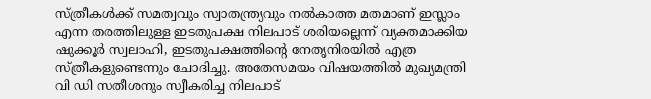സ്ത്രീകൾക്ക് സമത്വവും സ്വാതന്ത്ര്യവും നൽകാത്ത മതമാണ് ഇസ്ലാം എന്ന തരത്തിലുള്ള ഇടതുപക്ഷ നിലപാട് ശരിയല്ലെന്ന് വ്യക്തമാക്കിയ ഷുക്കൂർ സ്വലാഹി, ഇടതുപക്ഷത്തിന്റെ നേതൃനിരയിൽ എത്ര സ്ത്രീകളുണ്ടെന്നും ചോദിച്ചു. അതേസമയം വിഷയത്തിൽ മുഖ്യമന്ത്രി വി ഡി സതീശനും സ്വീകരിച്ച നിലപാട്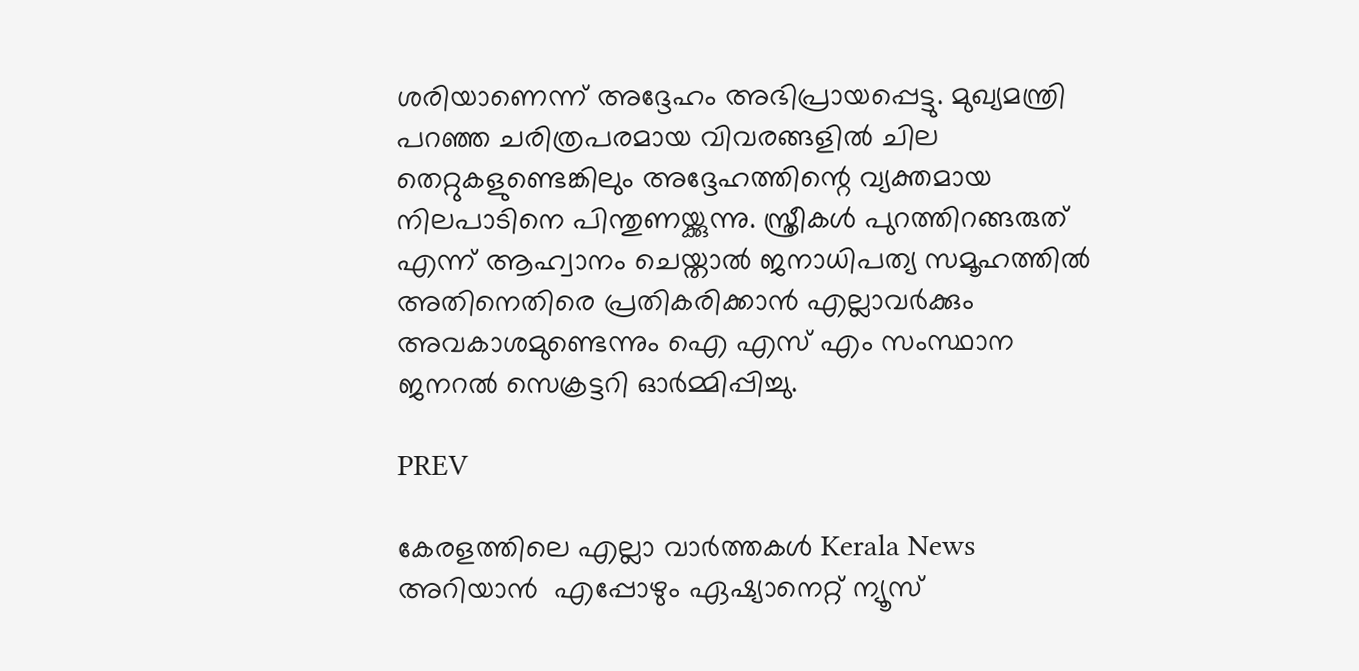ശരിയാണെന്ന് അദ്ദേഹം അഭിപ്രായപ്പെട്ടു. മുഖ്യമന്ത്രി പറഞ്ഞ ചരിത്രപരമായ വിവരങ്ങളിൽ ചില തെറ്റുകളുണ്ടെങ്കിലും അദ്ദേഹത്തിന്റെ വ്യക്തമായ നിലപാടിനെ പിന്തുണയ്ക്കുന്നു. സ്ത്രീകൾ പുറത്തിറങ്ങരുത് എന്ന് ആഹ്വാനം ചെയ്താൽ ജനാധിപത്യ സമൂഹത്തിൽ അതിനെതിരെ പ്രതികരിക്കാൻ എല്ലാവർക്കും അവകാശമുണ്ടെന്നും ഐ എസ് എം സംസ്ഥാന ജനറൽ സെക്രട്ടറി ഓർമ്മിപ്പിച്ചു.

PREV

കേരളത്തിലെ എല്ലാ വാർത്തകൾ Kerala News അറിയാൻ  എപ്പോഴും ഏഷ്യാനെറ്റ് ന്യൂസ്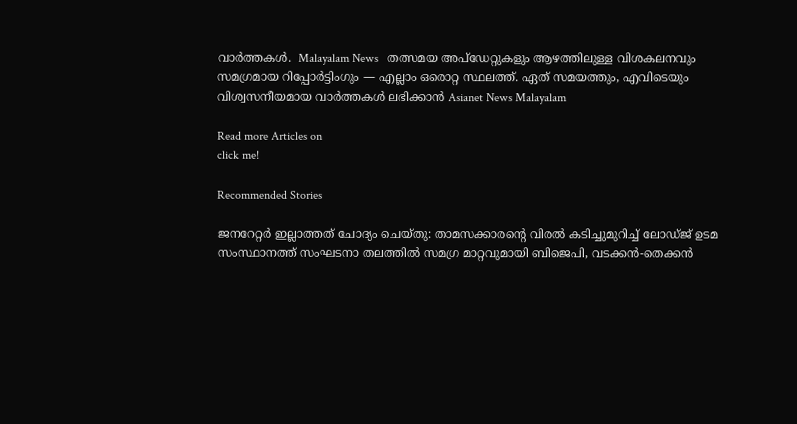വാർത്തകൾ.  Malayalam News   തത്സമയ അപ്‌ഡേറ്റുകളും ആഴത്തിലുള്ള വിശകലനവും സമഗ്രമായ റിപ്പോർട്ടിംഗും — എല്ലാം ഒരൊറ്റ സ്ഥലത്ത്. ഏത് സമയത്തും, എവിടെയും വിശ്വസനീയമായ വാർത്തകൾ ലഭിക്കാൻ Asianet News Malayalam

Read more Articles on
click me!

Recommended Stories

ജനറേറ്റർ ഇല്ലാത്തത് ചോദ്യം ചെയ്തു: താമസക്കാരന്റെ വിരൽ കടിച്ചുമുറിച്ച് ലോഡ്ജ് ഉടമ
സംസ്ഥാനത്ത് സംഘടനാ തലത്തിൽ സമഗ്ര മാറ്റവുമായി ബിജെപി, വടക്കൻ-തെക്കൻ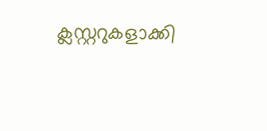ക്ലസ്റ്ററുകളാക്കി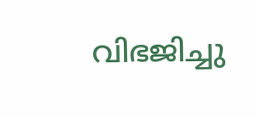വിഭജിച്ചു